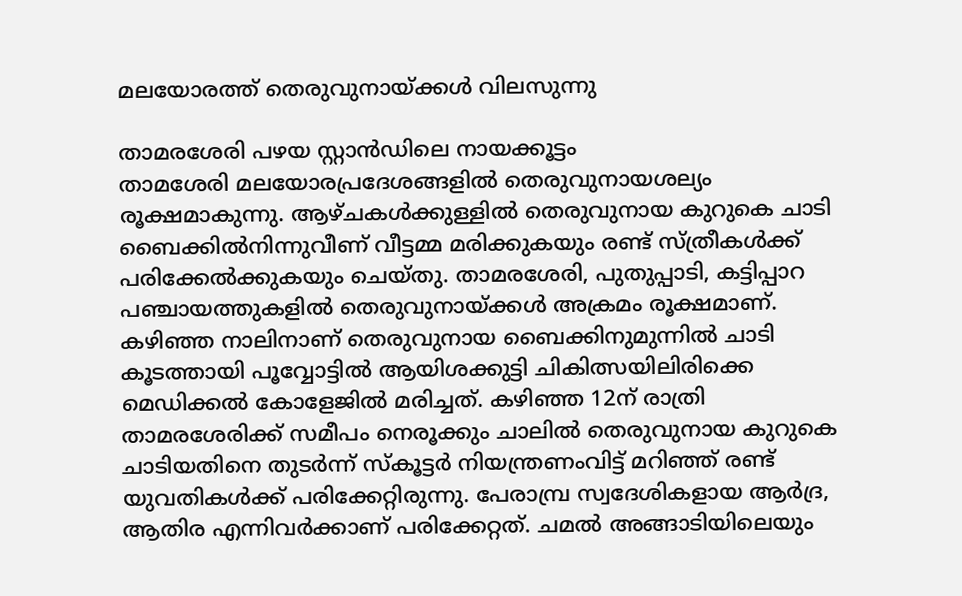മലയോരത്ത് തെരുവുനായ്ക്കൾ വിലസുന്നു

താമരശേരി പഴയ സ്റ്റാൻഡിലെ നായക്കൂട്ടം
താമശേരി മലയോരപ്രദേശങ്ങളിൽ തെരുവുനായശല്യം രൂക്ഷമാകുന്നു. ആഴ്ചകൾക്കുള്ളിൽ തെരുവുനായ കുറുകെ ചാടി ബൈക്കിൽനിന്നുവീണ് വീട്ടമ്മ മരിക്കുകയും രണ്ട് സ്ത്രീകൾക്ക് പരിക്കേൽക്കുകയും ചെയ്തു. താമരശേരി, പുതുപ്പാടി, കട്ടിപ്പാറ പഞ്ചായത്തുകളിൽ തെരുവുനായ്ക്കൾ അക്രമം രൂക്ഷമാണ്. കഴിഞ്ഞ നാലിനാണ് തെരുവുനായ ബൈക്കിനുമുന്നിൽ ചാടി കൂടത്തായി പൂവ്വോട്ടിൽ ആയിശക്കുട്ടി ചികിത്സയിലിരിക്കെ മെഡിക്കൽ കോളേജിൽ മരിച്ചത്. കഴിഞ്ഞ 12ന് രാത്രി താമരശേരിക്ക് സമീപം നെരൂക്കും ചാലിൽ തെരുവുനായ കുറുകെ ചാടിയതിനെ തുടർന്ന് സ്കൂട്ടർ നിയന്ത്രണംവിട്ട് മറിഞ്ഞ് രണ്ട് യുവതികൾക്ക് പരിക്കേറ്റിരുന്നു. പേരാമ്പ്ര സ്വദേശികളായ ആർദ്ര, ആതിര എന്നിവർക്കാണ് പരിക്കേറ്റത്. ചമൽ അങ്ങാടിയിലെയും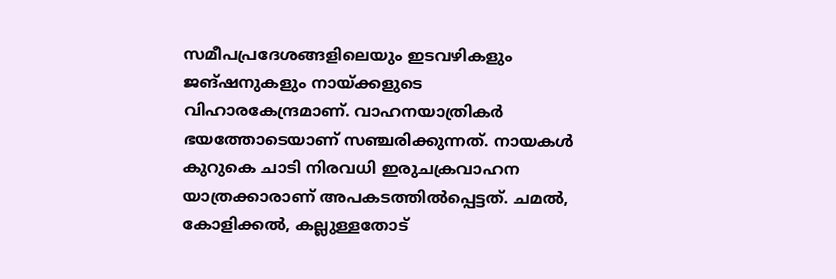സമീപപ്രദേശങ്ങളിലെയും ഇടവഴികളും ജങ്ഷനുകളും നായ്ക്കളുടെ വിഹാരകേന്ദ്രമാണ്. വാഹനയാത്രികർ ഭയത്തോടെയാണ് സഞ്ചരിക്കുന്നത്. നായകൾ കുറുകെ ചാടി നിരവധി ഇരുചക്രവാഹന യാത്രക്കാരാണ് അപകടത്തിൽപ്പെട്ടത്. ചമൽ, കോളിക്കൽ, കല്ലുള്ളതോട്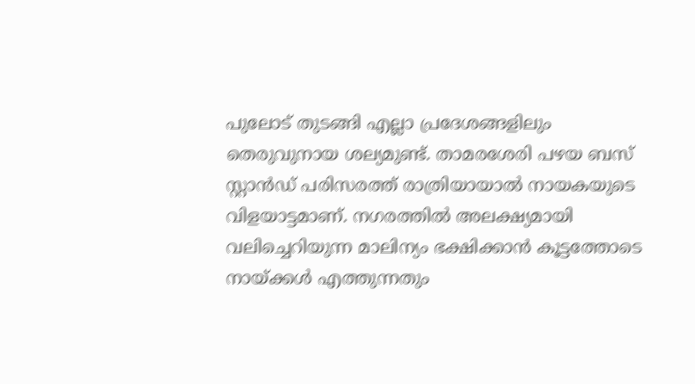പുലോട് തുടങ്ങി എല്ലാ പ്രദേശങ്ങളിലും തെരുവുനായ ശല്യമുണ്ട്. താമരശേരി പഴയ ബസ് സ്റ്റാൻഡ് പരിസരത്ത് രാത്രിയായാൽ നായകയുടെ വിളയാട്ടമാണ്. നഗരത്തിൽ അലക്ഷ്യമായി വലിച്ചെറിയുന്ന മാലിന്യം ഭക്ഷിക്കാൻ കൂട്ടത്തോടെ നായ്ക്കൾ എത്തുന്നതും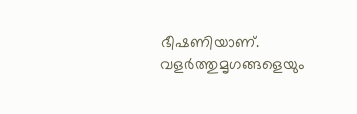ഭീഷണിയാണ്. വളർത്തുമൃഗങ്ങളെയും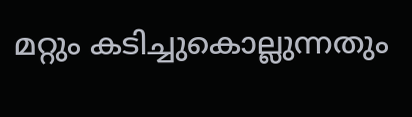മറ്റും കടിച്ചുകൊല്ലുന്നതും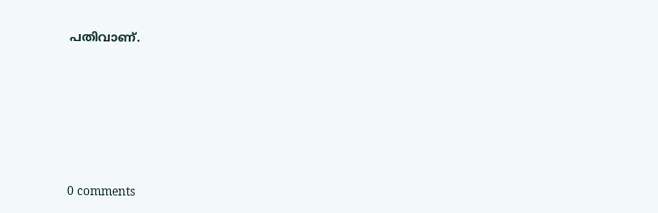പതിവാണ്.










0 comments